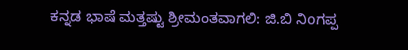ಕನ್ನಡ ಭಾಷೆ ಮತ್ತಷ್ಟು ಶ್ರೀಮಂತವಾಗಲಿ: ಜಿ.ಬಿ ನಿoಗಪ್ಪ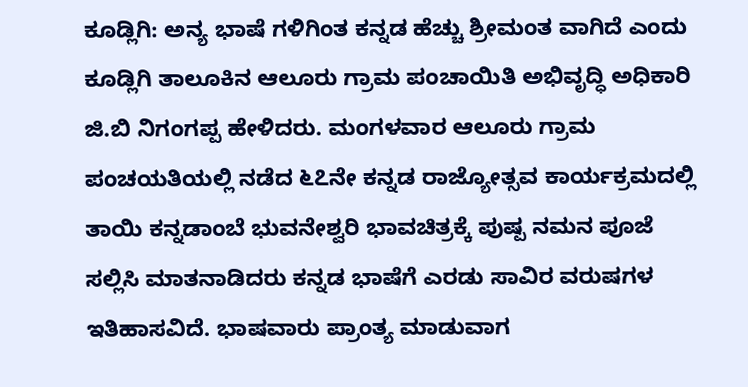ಕೂಡ್ಲಿಗಿ: ಅನ್ಯ ಭಾಷೆ ಗಳಿಗಿಂತ ಕನ್ನಡ ಹೆಚ್ಚು ಶ್ರೀಮಂತ ವಾಗಿದೆ ಎಂದು ಕೂಡ್ಲಿಗಿ ತಾಲೂಕಿನ ಆಲೂರು ಗ್ರಾಮ ಪಂಚಾಯಿತಿ ಅಭಿವೃದ್ಧಿ ಅಧಿಕಾರಿ ಜಿ.ಬಿ ನಿಗಂಗಪ್ಪ ಹೇಳಿದರು. ಮಂಗಳವಾರ ಆಲೂರು ಗ್ರಾಮ ಪಂಚಯತಿಯಲ್ಲಿ ನಡೆದ ೬೭ನೇ ಕನ್ನಡ ರಾಜ್ಯೋತ್ಸವ ಕಾರ್ಯಕ್ರಮದಲ್ಲಿ ತಾಯಿ ಕನ್ನಡಾಂಬೆ ಭುವನೇಶ್ವರಿ ಭಾವಚಿತ್ರಕ್ಕೆ ಪುಷ್ಪ ನಮನ ಪೂಜೆ ಸಲ್ಲಿಸಿ ಮಾತನಾಡಿದರು ಕನ್ನಡ ಭಾಷೆಗೆ ಎರಡು ಸಾವಿರ ವರುಷಗಳ ಇತಿಹಾಸವಿದೆ. ಭಾಷವಾರು ಪ್ರಾಂತ್ಯ ಮಾಡುವಾಗ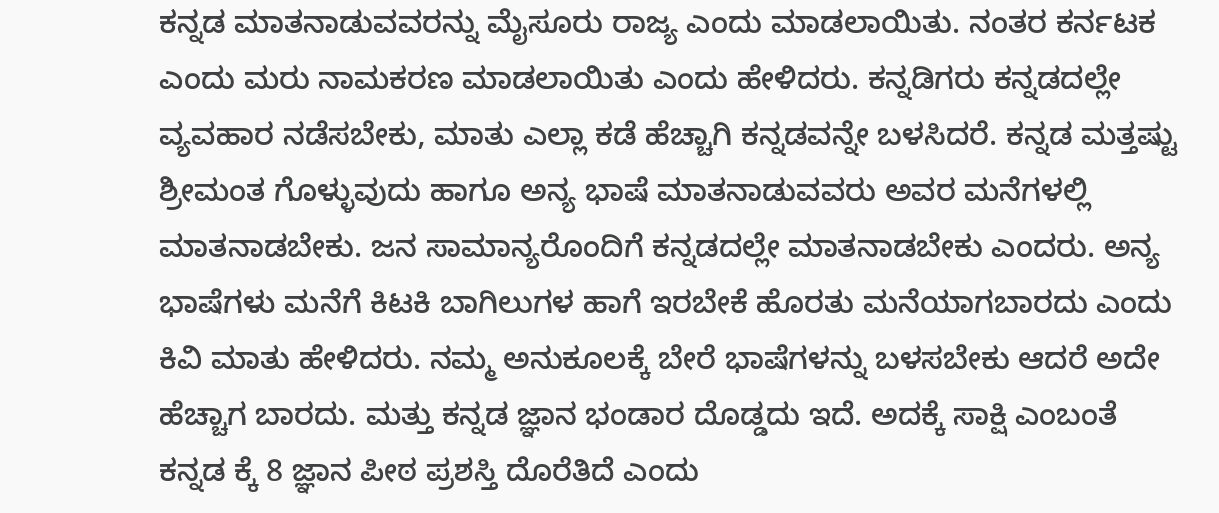ಕನ್ನಡ ಮಾತನಾಡುವವರನ್ನು ಮೈಸೂರು ರಾಜ್ಯ ಎಂದು ಮಾಡಲಾಯಿತು. ನಂತರ ಕರ್ನಟಕ ಎಂದು ಮರು ನಾಮಕರಣ ಮಾಡಲಾಯಿತು ಎಂದು ಹೇಳಿದರು. ಕನ್ನಡಿಗರು ಕನ್ನಡದಲ್ಲೇ ವ್ಯವಹಾರ ನಡೆಸಬೇಕು, ಮಾತು ಎಲ್ಲಾ ಕಡೆ ಹೆಚ್ಚಾಗಿ ಕನ್ನಡವನ್ನೇ ಬಳಸಿದರೆ. ಕನ್ನಡ ಮತ್ತಷ್ಟು ಶ್ರೀಮಂತ ಗೊಳ್ಳುವುದು ಹಾಗೂ ಅನ್ಯ ಭಾಷೆ ಮಾತನಾಡುವವರು ಅವರ ಮನೆಗಳಲ್ಲಿ ಮಾತನಾಡಬೇಕು. ಜನ ಸಾಮಾನ್ಯರೊಂದಿಗೆ ಕನ್ನಡದಲ್ಲೇ ಮಾತನಾಡಬೇಕು ಎಂದರು. ಅನ್ಯ ಭಾಷೆಗಳು ಮನೆಗೆ ಕಿಟಕಿ ಬಾಗಿಲುಗಳ ಹಾಗೆ ಇರಬೇಕೆ ಹೊರತು ಮನೆಯಾಗಬಾರದು ಎಂದು ಕಿವಿ ಮಾತು ಹೇಳಿದರು. ನಮ್ಮ ಅನುಕೂಲಕ್ಕೆ ಬೇರೆ ಭಾಷೆಗಳನ್ನು ಬಳಸಬೇಕು ಆದರೆ ಅದೇ ಹೆಚ್ಚಾಗ ಬಾರದು. ಮತ್ತು ಕನ್ನಡ ಜ್ಞಾನ ಭಂಡಾರ ದೊಡ್ಡದು ಇದೆ. ಅದಕ್ಕೆ ಸಾಕ್ಷಿ ಎಂಬಂತೆ ಕನ್ನಡ ಕ್ಕೆ 8 ಜ್ಞಾನ ಪೀಠ ಪ್ರಶಸ್ತಿ ದೊರೆತಿದೆ ಎಂದು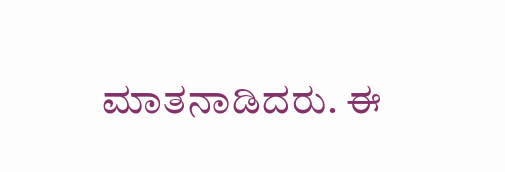ಮಾತನಾಡಿದರು. ಈ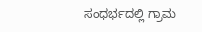ಸಂಧರ್ಭದಲ್ಲಿ ಗ್ರಾಮ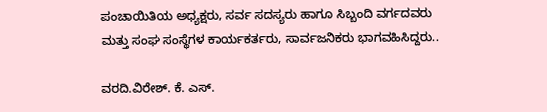ಪಂಚಾಯಿತಿಯ ಅಧ್ಯಕ್ಷರು, ಸರ್ವ ಸದಸ್ಯರು ಹಾಗೂ ಸಿಬ್ಬಂದಿ ವರ್ಗದವರು ಮತ್ತು ಸಂಘ ಸಂಸ್ಥೆಗಳ ಕಾರ್ಯಕರ್ತರು, ಸಾರ್ವಜನಿಕರು ಭಾಗವಹಿಸಿದ್ದರು..

ವರದಿ.ವಿರೇಶ್. ಕೆ. ಎಸ್.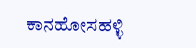ಕಾನಹೋಸಹಳ್ಳಿ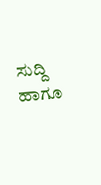ಸುದ್ದಿ ಹಾಗೂ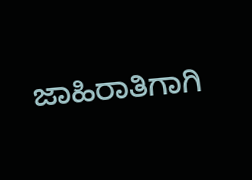ಜಾಹಿರಾತಿಗಾಗಿ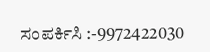ಸಂಪರ್ಕಿಸಿ :-9972422030